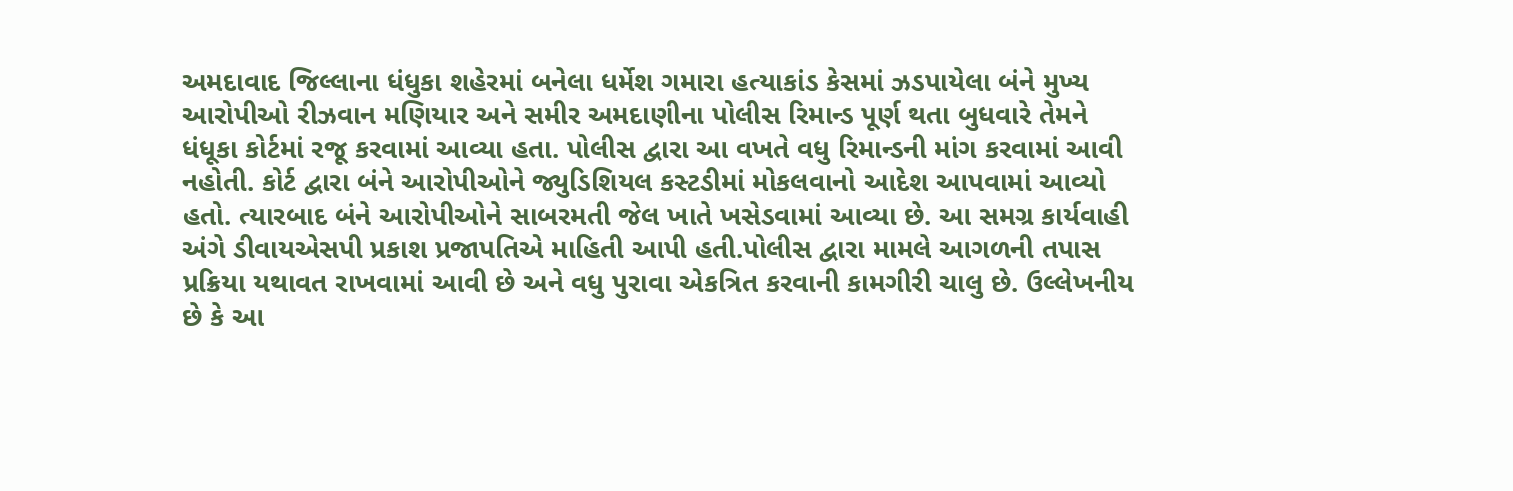અમદાવાદ જિલ્લાના ધંધુકા શહેરમાં બનેલા ધર્મેશ ગમારા હત્યાકાંડ કેસમાં ઝડપાયેલા બંને મુખ્ય આરોપીઓ રીઝવાન મણિયાર અને સમીર અમદાણીના પોલીસ રિમાન્ડ પૂર્ણ થતા બુધવારે તેમને ધંધૂકા કોર્ટમાં રજૂ કરવામાં આવ્યા હતા. પોલીસ દ્વારા આ વખતે વધુ રિમાન્ડની માંગ કરવામાં આવી નહોતી. કોર્ટ દ્વારા બંને આરોપીઓને જ્યુડિશિયલ કસ્ટડીમાં મોકલવાનો આદેશ આપવામાં આવ્યો હતો. ત્યારબાદ બંને આરોપીઓને સાબરમતી જેલ ખાતે ખસેડવામાં આવ્યા છે. આ સમગ્ર કાર્યવાહી અંગે ડીવાયએસપી પ્રકાશ પ્રજાપતિએ માહિતી આપી હતી.પોલીસ દ્વારા મામલે આગળની તપાસ પ્રક્રિયા યથાવત રાખવામાં આવી છે અને વધુ પુરાવા એકત્રિત કરવાની કામગીરી ચાલુ છે. ઉલ્લેખનીય છે કે આ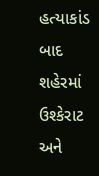હત્યાકાંડ બાદ શહેરમાં ઉશ્કેરાટ અને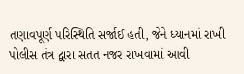તણાવપૂર્ણ પરિસ્થિતિ સર્જાઈ હતી, જેને ધ્યાનમાં રાખી પોલીસ તંત્ર દ્વારા સતત નજર રાખવામાં આવી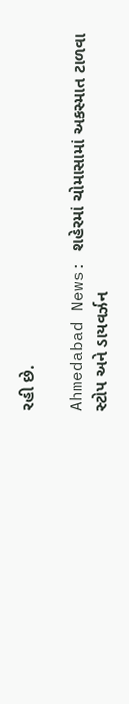રહી છે.

Ahmedabad News: શહેરમાં ચોમાસામાં અકસ્માત ટાળવા સ્ટોપ અને ડાયવર્ઝન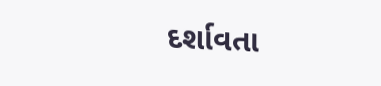દર્શાવતા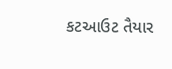કટઆઉટ તૈયાર